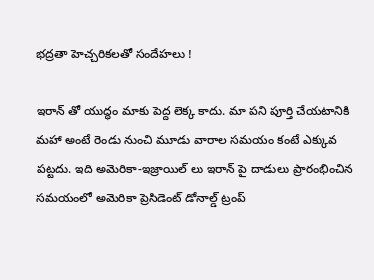భద్రతా హెచ్చరికలతో సందేహలు !

ఇరాన్ తో యుద్ధం మాకు పెద్ద లెక్క కాదు. మా పని పూర్తి చేయటానికి మహా అంటే రెండు నుంచి మూడు వారాల సమయం కంటే ఎక్కువ పట్టదు. ఇది అమెరికా-ఇజ్రాయిల్ లు ఇరాన్ పై దాడులు ప్రారంభించిన సమయంలో అమెరికా ప్రెసిడెంట్ డోనాల్డ్ ట్రంప్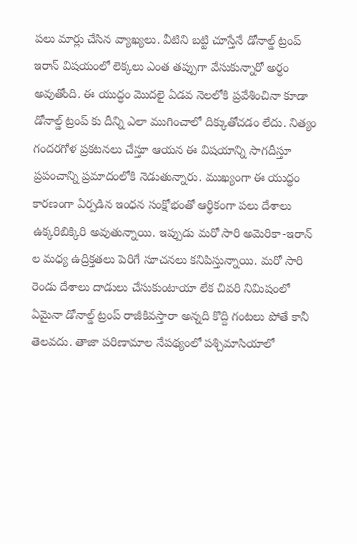పలు మార్లు చేసిన వ్యాఖ్యలు. వీటిని బట్టి చూస్తేనే డోనాల్డ్ ట్రంప్ ఇరాన్ విషయంలో లెక్కలు ఎంత తప్పుగా వేసుకున్నారో అర్ధం అవుతోంది. ఈ యుద్ధం మొదలై ఏడవ నెలలోకి ప్రవేశించినా కూడా డోనాల్డ్ ట్రంప్ కు దీన్ని ఎలా ముగించాలో దిక్కుతోచడం లేదు. నిత్యం గందరగోళ ప్రకటనలు చేస్తూ ఆయన ఈ విషయాన్ని సాగదీస్తూ ప్రపంచాన్ని ప్రమాదంలోకి నెడుతున్నారు. ముఖ్యంగా ఈ యుద్ధం కారణంగా ఏర్పడిన ఇంధన సంక్షోభంతో ఆర్థికంగా పలు దేశాలు ఉక్కరిబిక్కిరి అవుతున్నాయి. ఇప్పుడు మరో సారి అమెరికా-ఇరాన్ ల మధ్య ఉద్రిక్తతలు పెరిగే సూచనలు కనిపిస్తున్నాయి. మరో సారి రెండు దేశాలు దాడులు చేసుకుంటాయా లేక చివరి నిమిషంలో ఏమైనా డోనాల్డ్ ట్రంప్ రాజీకివస్తారా అన్నది కొద్ది గంటలు పోతే కానీ తెలవదు. తాజా పరిణామాల నేపథ్యంలో పశ్చిమాసియాలో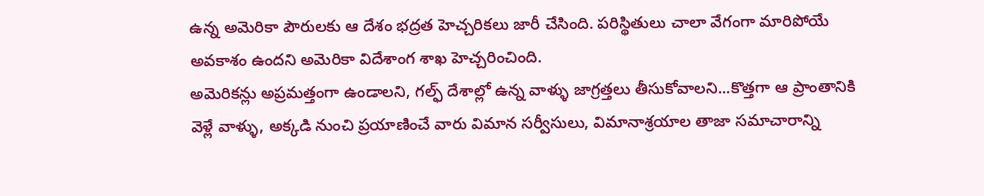ఉన్న అమెరికా పౌరులకు ఆ దేశం భద్రత హెచ్చరికలు జారీ చేసింది. పరిస్థితులు చాలా వేగంగా మారిపోయే అవకాశం ఉందని అమెరికా విదేశాంగ శాఖ హెచ్చరించింది.
అమెరికన్లు అప్రమత్తంగా ఉండాలని, గల్ఫ్ దేశాల్లో ఉన్న వాళ్ళు జాగ్రత్తలు తీసుకోవాలని...కొత్తగా ఆ ప్రాంతానికి వెళ్లే వాళ్ళు, అక్కడి నుంచి ప్రయాణించే వారు విమాన సర్వీసులు, విమానాశ్రయాల తాజా సమాచారాన్ని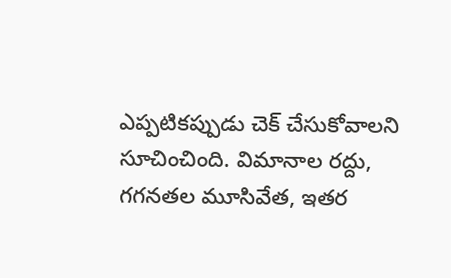ఎప్పటికప్పుడు చెక్ చేసుకోవాలని సూచించింది. విమానాల రద్దు, గగనతల మూసివేత, ఇతర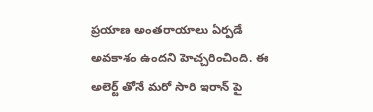ప్రయాణ అంతరాయాలు ఏర్పడే అవకాశం ఉందని హెచ్చరించింది. ఈ అలెర్ట్ తోనే మరో సారి ఇరాన్ పై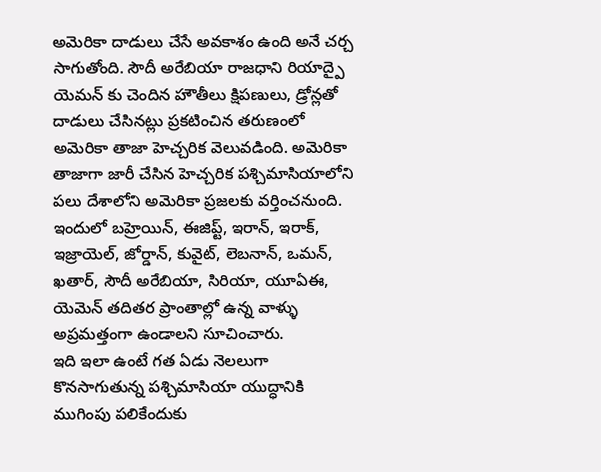అమెరికా దాడులు చేసే అవకాశం ఉంది అనే చర్చ సాగుతోంది. సౌదీ అరేబియా రాజధాని రియాద్పై యెమన్ కు చెందిన హౌతీలు క్షిపణులు, డ్రోన్లతో దాడులు చేసినట్లు ప్రకటించిన తరుణంలో అమెరికా తాజా హెచ్చరిక వెలువడింది. అమెరికా తాజాగా జారీ చేసిన హెచ్చరిక పశ్చిమాసియాలోని పలు దేశాలోని అమెరికా ప్రజలకు వర్తించనుంది. ఇందులో బహ్రెయిన్, ఈజిప్ట్, ఇరాన్, ఇరాక్, ఇజ్రాయెల్, జోర్డాన్, కువైట్, లెబనాన్, ఒమన్, ఖతార్, సౌదీ అరేబియా, సిరియా, యూఏఈ, యెమెన్ తదితర ప్రాంతాల్లో ఉన్న వాళ్ళు అప్రమత్తంగా ఉండాలని సూచించారు.
ఇది ఇలా ఉంటే గత ఏడు నెలలుగా కొనసాగుతున్న పశ్చిమాసియా యుద్ధానికి ముగింపు పలికేందుకు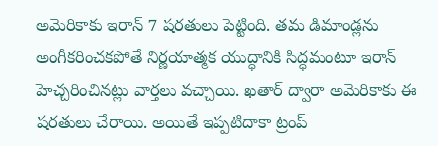అమెరికాకు ఇరాన్ 7 షరతులు పెట్టింది. తమ డిమాండ్లను అంగీకరించకపోతే నిర్ణయాత్మక యుద్ధానికి సిద్ధమంటూ ఇరాన్ హెచ్చరించినట్లు వార్తలు వచ్చాయి. ఖతార్ ద్వారా అమెరికాకు ఈ షరతులు చేరాయి. అయితే ఇప్పటిదాకా ట్రంప్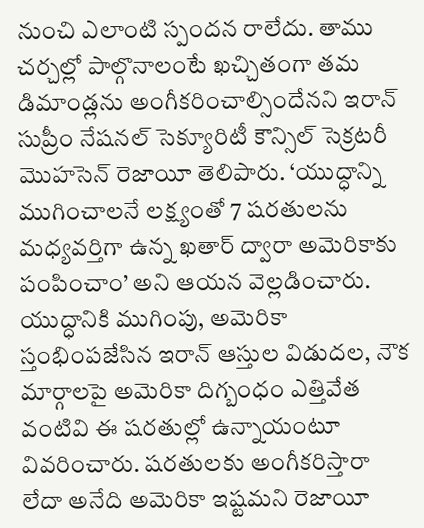నుంచి ఎలాంటి స్పందన రాలేదు. తాము చర్చల్లో పాల్గొనాలంటే ఖచ్చితంగా తమ డిమాండ్లను అంగీకరించాల్సిందేనని ఇరాన్ సుప్రీం నేషనల్ సెక్యూరిటీ కౌన్సిల్ సెక్రటరీ మొహసెన్ రెజాయీ తెలిపారు. ‘యుద్ధాన్ని ముగించాలనే లక్ష్యంతో 7 షరతులను మధ్యవర్తిగా ఉన్న ఖతార్ ద్వారా అమెరికాకు పంపించాం’ అని ఆయన వెల్లడించారు. యుద్ధానికి ముగింపు, అమెరికా స్తంభింపజేసిన ఇరాన్ ఆస్తుల విడుదల, నౌక మార్గాలపై అమెరికా దిగ్బంధం ఎత్తివేత వంటివి ఈ షరతుల్లో ఉన్నాయంటూ వివరించారు. షరతులకు అంగీకరిస్తారా లేదా అనేది అమెరికా ఇష్టమని రెజాయీ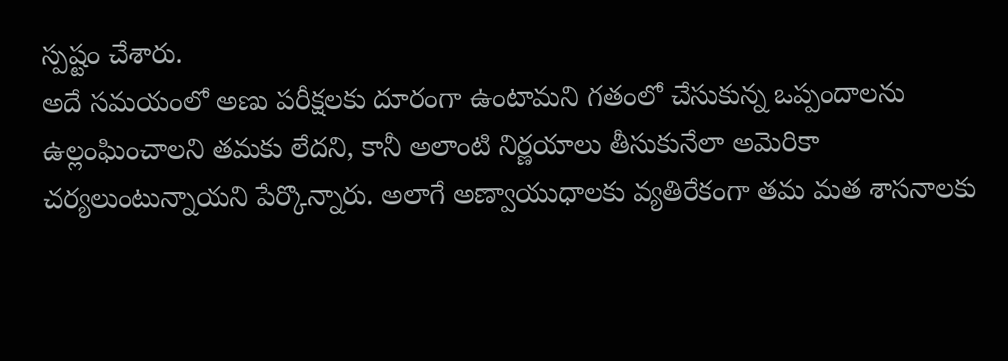స్పష్టం చేశారు.
అదే సమయంలో అణు పరీక్షలకు దూరంగా ఉంటామని గతంలో చేసుకున్న ఒప్పందాలను ఉల్లంఘించాలని తమకు లేదని, కానీ అలాంటి నిర్ణయాలు తీసుకునేలా అమెరికా చర్యలుంటున్నాయని పేర్కొన్నారు. అలాగే అణ్వాయుధాలకు వ్యతిరేకంగా తమ మత శాసనాలకు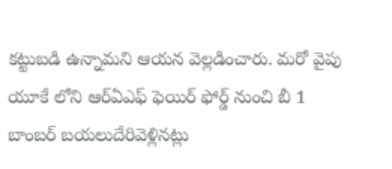కట్టుబడి ఉన్నామని ఆయన వెల్లడించారు. మరో వైపు యూకే లోని ఆర్ఏఎఫ్ ఫెయిర్ ఫోర్డ్ నుంచి బీ 1 బాంబర్ బయలుదేరివెళ్లినట్లు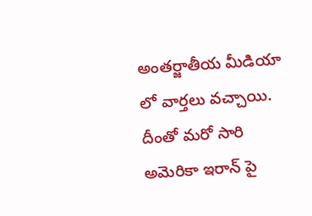అంతర్జాతీయ మీడియా లో వార్తలు వచ్చాయి. దీంతో మరో సారి అమెరికా ఇరాన్ పై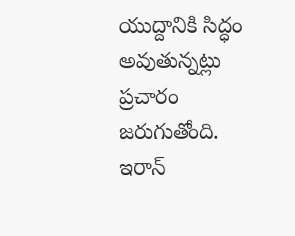యుద్దానికి సిద్ధం అవుతున్నట్లు ప్రచారం జరుగుతోంది. ఇరాన్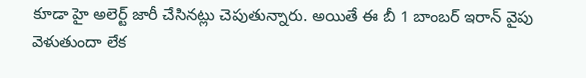కూడా హై అలెర్ట్ జారీ చేసినట్లు చెపుతున్నారు. అయితే ఈ బీ 1 బాంబర్ ఇరాన్ వైపు వెళుతుందా లేక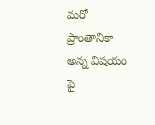మరో ప్రాంతానికా అన్న విషయం పై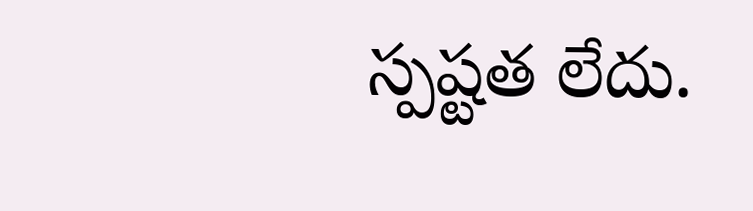స్పష్టత లేదు.